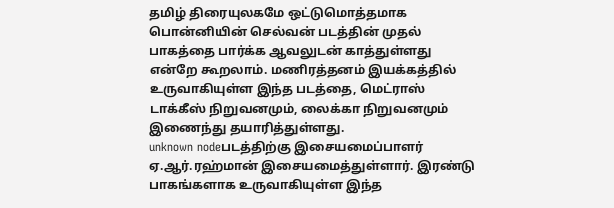தமிழ் திரையுலகமே ஒட்டுமொத்தமாக பொன்னியின் செல்வன் படத்தின் முதல் பாகத்தை பார்க்க ஆவலுடன் காத்துள்ளது என்றே கூறலாம். மணிரத்தனம் இயக்கத்தில் உருவாகியுள்ள இந்த படத்தை, மெட்ராஸ் டாக்கீஸ் நிறுவனமும், லைக்கா நிறுவனமும் இணைந்து தயாரித்துள்ளது.
unknown nodeபடத்திற்கு இசையமைப்பாளர் ஏ.ஆர்.ரஹ்மான் இசையமைத்துள்ளார். இரண்டு பாகங்களாக உருவாகியுள்ள இந்த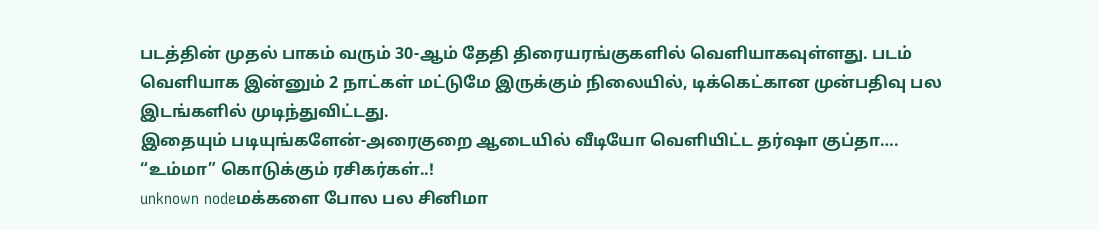படத்தின் முதல் பாகம் வரும் 30-ஆம் தேதி திரையரங்குகளில் வெளியாகவுள்ளது. படம் வெளியாக இன்னும் 2 நாட்கள் மட்டுமே இருக்கும் நிலையில், டிக்கெட்கான முன்பதிவு பல இடங்களில் முடிந்துவிட்டது.
இதையும் படியுங்களேன்-அரைகுறை ஆடையில் வீடியோ வெளியிட்ட தர்ஷா குப்தா…. “உம்மா” கொடுக்கும் ரசிகர்கள்..!
unknown nodeமக்களை போல பல சினிமா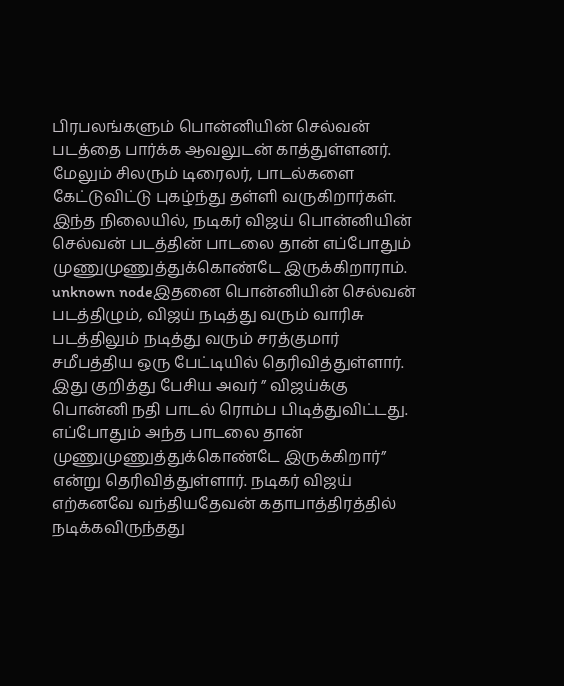பிரபலங்களும் பொன்னியின் செல்வன் படத்தை பார்க்க ஆவலுடன் காத்துள்ளனர். மேலும் சிலரும் டிரைலர், பாடல்களை கேட்டுவிட்டு புகழ்ந்து தள்ளி வருகிறார்கள். இந்த நிலையில், நடிகர் விஜய் பொன்னியின் செல்வன் படத்தின் பாடலை தான் எப்போதும் முணுமுணுத்துக்கொண்டே இருக்கிறாராம்.
unknown nodeஇதனை பொன்னியின் செல்வன் படத்திழும், விஜய் நடித்து வரும் வாரிசு படத்திலும் நடித்து வரும் சரத்குமார் சமீபத்திய ஒரு பேட்டியில் தெரிவித்துள்ளார். இது குறித்து பேசிய அவர் ” விஜய்க்கு பொன்னி நதி பாடல் ரொம்ப பிடித்துவிட்டது. எப்போதும் அந்த பாடலை தான் முணுமுணுத்துக்கொண்டே இருக்கிறார்” என்று தெரிவித்துள்ளார். நடிகர் விஜய் எற்கனவே வந்தியதேவன் கதாபாத்திரத்தில் நடிக்கவிருந்தது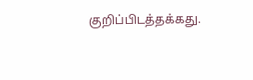குறிப்பிடத்தக்கது.